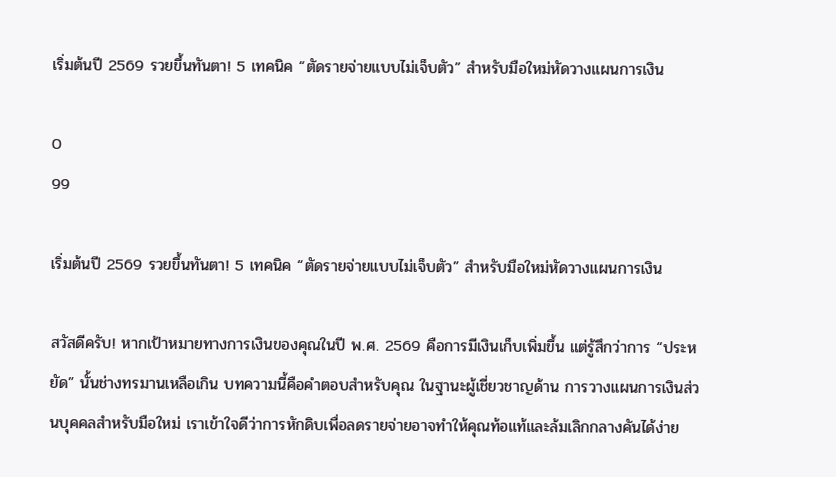เริ่มต้นปี 2569 รวยขึ้นทันตา! 5 เทคนิค “ตัดรายจ่ายแบบไม่เจ็บตัว” สำหรับมือใหม่หัดวางแผนการเงิน

0
99

เริ่มต้นปี 2569 รวยขึ้นทันตา! 5 เทคนิค “ตัดรายจ่ายแบบไม่เจ็บตัว” สำหรับมือใหม่หัดวางแผนการเงิน

สวัสดีครับ! หากเป้าหมายทางการเงินของคุณในปี พ.ศ. 2569 คือการมีเงินเก็บเพิ่มขึ้น แต่รู้สึกว่าการ “ประหยัด” นั้นช่างทรมานเหลือเกิน บทความนี้คือคำตอบสำหรับคุณ ในฐานะผู้เชี่ยวชาญด้าน การวางแผนการเงินส่วนบุคคลสำหรับมือใหม่ เราเข้าใจดีว่าการหักดิบเพื่อลดรายจ่ายอาจทำให้คุณท้อแท้และล้มเลิกกลางคันได้ง่าย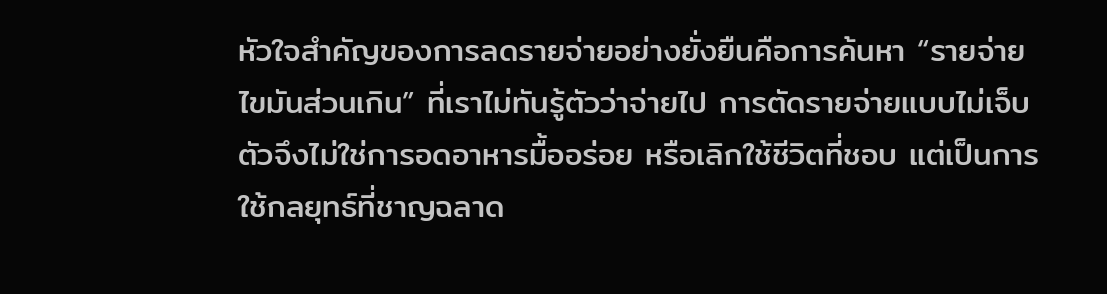หัวใจสำคัญของการลดรายจ่ายอย่างยั่งยืนคือการค้นหา “รายจ่ายไขมันส่วนเกิน” ที่เราไม่ทันรู้ตัวว่าจ่ายไป การตัดรายจ่ายแบบไม่เจ็บตัวจึงไม่ใช่การอดอาหารมื้ออร่อย หรือเลิกใช้ชีวิตที่ชอบ แต่เป็นการใช้กลยุทธ์ที่ชาญฉลาด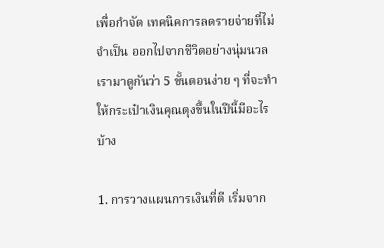เพื่อกำจัด เทคนิคการลดรายจ่ายที่ไม่จำเป็น ออกไปจากชีวิตอย่างนุ่มนวล เรามาดูกันว่า 5 ขั้นตอนง่าย ๆ ที่จะทำให้กระเป๋าเงินคุณตุงขึ้นในปีนี้มีอะไรบ้าง

1. การวางแผนการเงินที่ดี เริ่มจาก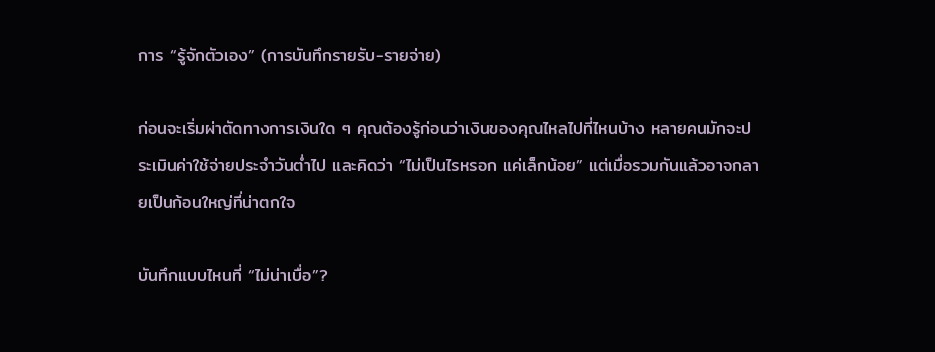การ “รู้จักตัวเอง” (การบันทึกรายรับ-รายจ่าย)

ก่อนจะเริ่มผ่าตัดทางการเงินใด ๆ คุณต้องรู้ก่อนว่าเงินของคุณไหลไปที่ไหนบ้าง หลายคนมักจะประเมินค่าใช้จ่ายประจำวันต่ำไป และคิดว่า “ไม่เป็นไรหรอก แค่เล็กน้อย” แต่เมื่อรวมกันแล้วอาจกลายเป็นก้อนใหญ่ที่น่าตกใจ

บันทึกแบบไหนที่ “ไม่น่าเบื่อ”?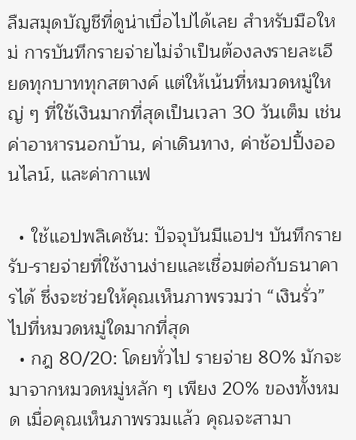ลืมสมุดบัญชีที่ดูน่าเบื่อไปได้เลย สำหรับมือใหม่ การบันทึกรายจ่ายไม่จำเป็นต้องลงรายละเอียดทุกบาททุกสตางค์ แต่ให้เน้นที่หมวดหมู่ใหญ่ ๆ ที่ใช้เงินมากที่สุดเป็นเวลา 30 วันเต็ม เช่น ค่าอาหารนอกบ้าน, ค่าเดินทาง, ค่าช้อปปิ้งออนไลน์, และค่ากาแฟ

  • ใช้แอปพลิเคชัน: ปัจจุบันมีแอปฯ บันทึกรายรับ-รายจ่ายที่ใช้งานง่ายและเชื่อมต่อกับธนาคารได้ ซึ่งจะช่วยให้คุณเห็นภาพรวมว่า “เงินรั่ว” ไปที่หมวดหมู่ใดมากที่สุด
  • กฎ 80/20: โดยทั่วไป รายจ่าย 80% มักจะมาจากหมวดหมู่หลัก ๆ เพียง 20% ของทั้งหมด เมื่อคุณเห็นภาพรวมแล้ว คุณจะสามา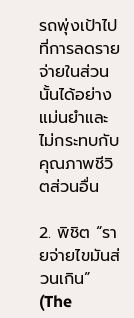รถพุ่งเป้าไปที่การลดรายจ่ายในส่วนนั้นได้อย่างแม่นยำและไม่กระทบกับคุณภาพชีวิตส่วนอื่น

2. พิชิต “รายจ่ายไขมันส่วนเกิน” (The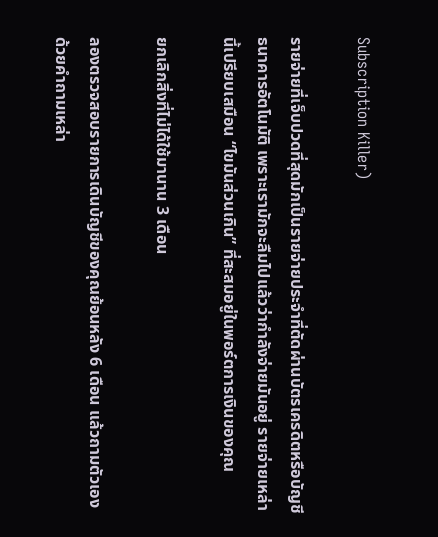Subscription Killer)

รายจ่ายที่เจ็บปวดที่สุดมักเป็นรายจ่ายประจำที่ตัดผ่านบัตรเครดิตหรือบัญชีธนาคารอัตโนมัติ เพราะเรามักจะลืมไปแล้วว่ากำลังจ่ายมันอยู่ รายจ่ายเหล่านี้เปรียบเสมือน “ไขมันส่วนเกิน” ที่สะสมอยู่ในพอร์ตการเงินของคุณ

ยกเลิกสิ่งที่ไม่ได้ใช้มานาน 3 เดือน

ลองตรวจสอบรายการเดินบัญชีของคุณย้อนหลัง 6 เดือน แล้วถามตัวเองด้วยคำถามเหล่า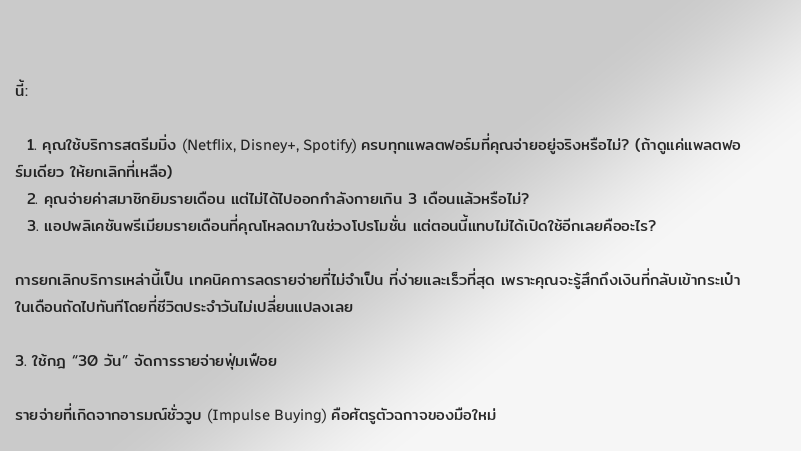นี้:

  1. คุณใช้บริการสตรีมมิ่ง (Netflix, Disney+, Spotify) ครบทุกแพลตฟอร์มที่คุณจ่ายอยู่จริงหรือไม่? (ถ้าดูแค่แพลตฟอร์มเดียว ให้ยกเลิกที่เหลือ)
  2. คุณจ่ายค่าสมาชิกยิมรายเดือน แต่ไม่ได้ไปออกกำลังกายเกิน 3 เดือนแล้วหรือไม่?
  3. แอปพลิเคชันพรีเมียมรายเดือนที่คุณโหลดมาในช่วงโปรโมชั่น แต่ตอนนี้แทบไม่ได้เปิดใช้อีกเลยคืออะไร?

การยกเลิกบริการเหล่านี้เป็น เทคนิคการลดรายจ่ายที่ไม่จำเป็น ที่ง่ายและเร็วที่สุด เพราะคุณจะรู้สึกถึงเงินที่กลับเข้ากระเป๋าในเดือนถัดไปทันทีโดยที่ชีวิตประจำวันไม่เปลี่ยนแปลงเลย

3. ใช้กฎ “30 วัน” จัดการรายจ่ายฟุ่มเฟือย

รายจ่ายที่เกิดจากอารมณ์ชั่ววูบ (Impulse Buying) คือศัตรูตัวฉกาจของมือใหม่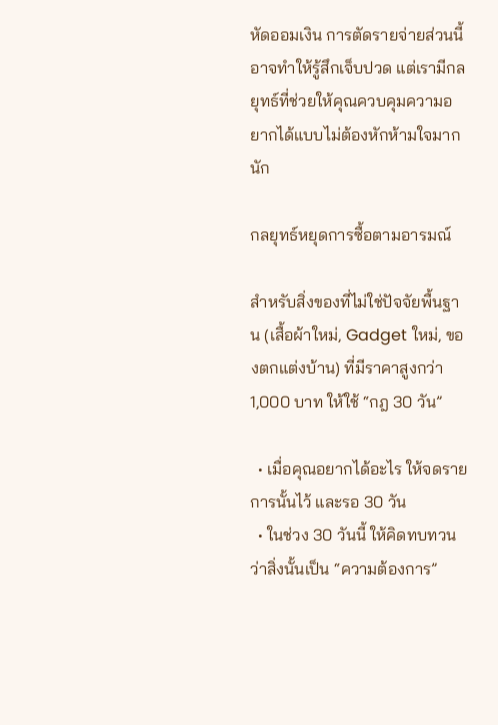หัดออมเงิน การตัดรายจ่ายส่วนนี้อาจทำให้รู้สึกเจ็บปวด แต่เรามีกลยุทธ์ที่ช่วยให้คุณควบคุมความอยากได้แบบไม่ต้องหักห้ามใจมากนัก

กลยุทธ์หยุดการซื้อตามอารมณ์

สำหรับสิ่งของที่ไม่ใช่ปัจจัยพื้นฐาน (เสื้อผ้าใหม่, Gadget ใหม่, ของตกแต่งบ้าน) ที่มีราคาสูงกว่า 1,000 บาท ให้ใช้ “กฎ 30 วัน”

  • เมื่อคุณอยากได้อะไร ให้จดรายการนั้นไว้ และรอ 30 วัน
  • ในช่วง 30 วันนี้ ให้คิดทบทวนว่าสิ่งนั้นเป็น “ความต้องการ”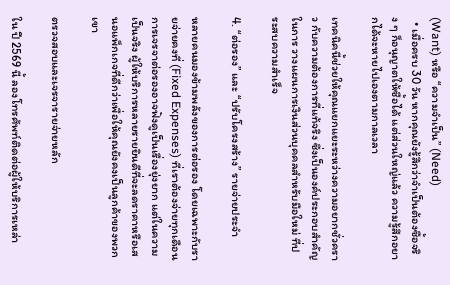(Want) หรือ “ความจำเป็น” (Need)
  • เมื่อครบ 30 วัน หากคุณยังรู้สึกว่าจำเป็นต้องซื้อจริง ๆ ก็อนุญาตให้ซื้อได้ แต่ส่วนใหญ่แล้ว ความรู้สึกอยากได้จะหายไปเองตามกาลเวลา

เทคนิคนี้ช่วยให้คุณแยกแยะระหว่างความอยากชั่วคราว กับความต้องการที่แท้จริง ซึ่งเป็นองค์ประกอบสำคัญในการ วางแผนการเงินส่วนบุคคลสำหรับมือใหม่ ที่ประสบความสำเร็จ

4. “ต่อรอง” และ “ปรับโครงสร้าง” รายจ่ายประจำ

หลายคนมองข้ามพลังของการต่อรอง โดยเฉพาะกับรายจ่ายคงที่ (Fixed Expenses) ที่เราต้องจ่ายทุกเดือน การเจรจาต่อรองอาจฟังดูเป็นเรื่องยุ่งยาก แต่ในความเป็นจริง ผู้ให้บริการหลายรายยินดีที่จะลดราคาหรือเสนอแพ็กเกจที่ดีกว่าเพื่อให้คุณยังคงเป็นลูกค้าของพวกเขา

ตรวจสอบและเจรจารายจ่ายหลัก

ใน ปี 2569 นี้ ลองโทรศัพท์ติดต่อผู้ให้บริการเหล่า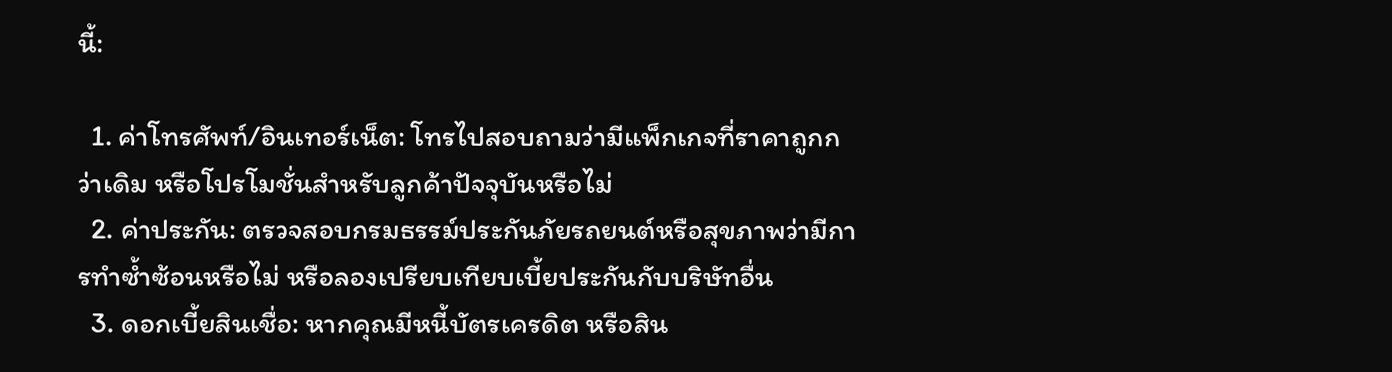นี้:

  1. ค่าโทรศัพท์/อินเทอร์เน็ต: โทรไปสอบถามว่ามีแพ็กเกจที่ราคาถูกกว่าเดิม หรือโปรโมชั่นสำหรับลูกค้าปัจจุบันหรือไม่
  2. ค่าประกัน: ตรวจสอบกรมธรรม์ประกันภัยรถยนต์หรือสุขภาพว่ามีการทำซ้ำซ้อนหรือไม่ หรือลองเปรียบเทียบเบี้ยประกันกับบริษัทอื่น
  3. ดอกเบี้ยสินเชื่อ: หากคุณมีหนี้บัตรเครดิต หรือสิน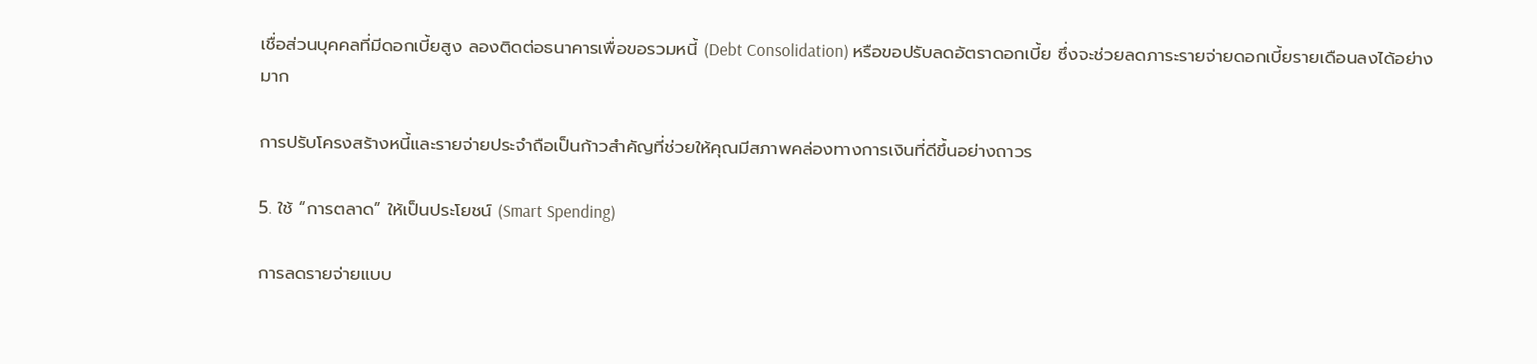เชื่อส่วนบุคคลที่มีดอกเบี้ยสูง ลองติดต่อธนาคารเพื่อขอรวมหนี้ (Debt Consolidation) หรือขอปรับลดอัตราดอกเบี้ย ซึ่งจะช่วยลดภาระรายจ่ายดอกเบี้ยรายเดือนลงได้อย่างมาก

การปรับโครงสร้างหนี้และรายจ่ายประจำถือเป็นก้าวสำคัญที่ช่วยให้คุณมีสภาพคล่องทางการเงินที่ดีขึ้นอย่างถาวร

5. ใช้ “การตลาด” ให้เป็นประโยชน์ (Smart Spending)

การลดรายจ่ายแบบ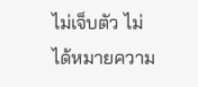ไม่เจ็บตัว ไม่ได้หมายความ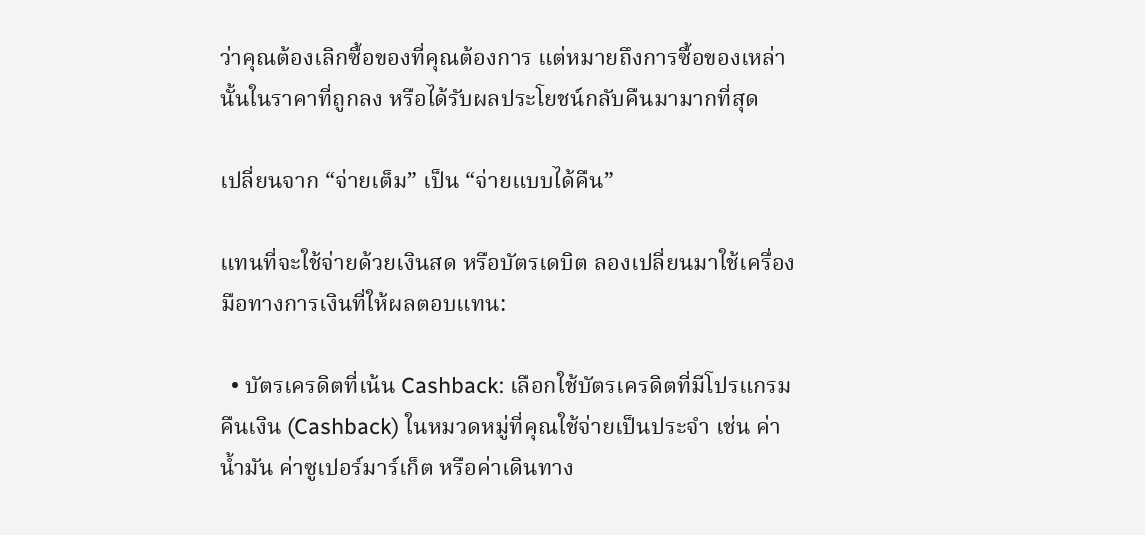ว่าคุณต้องเลิกซื้อของที่คุณต้องการ แต่หมายถึงการซื้อของเหล่านั้นในราคาที่ถูกลง หรือได้รับผลประโยชน์กลับคืนมามากที่สุด

เปลี่ยนจาก “จ่ายเต็ม” เป็น “จ่ายแบบได้คืน”

แทนที่จะใช้จ่ายด้วยเงินสด หรือบัตรเดบิต ลองเปลี่ยนมาใช้เครื่องมือทางการเงินที่ให้ผลตอบแทน:

  • บัตรเครดิตที่เน้น Cashback: เลือกใช้บัตรเครดิตที่มีโปรแกรมคืนเงิน (Cashback) ในหมวดหมู่ที่คุณใช้จ่ายเป็นประจำ เช่น ค่าน้ำมัน ค่าซูเปอร์มาร์เก็ต หรือค่าเดินทาง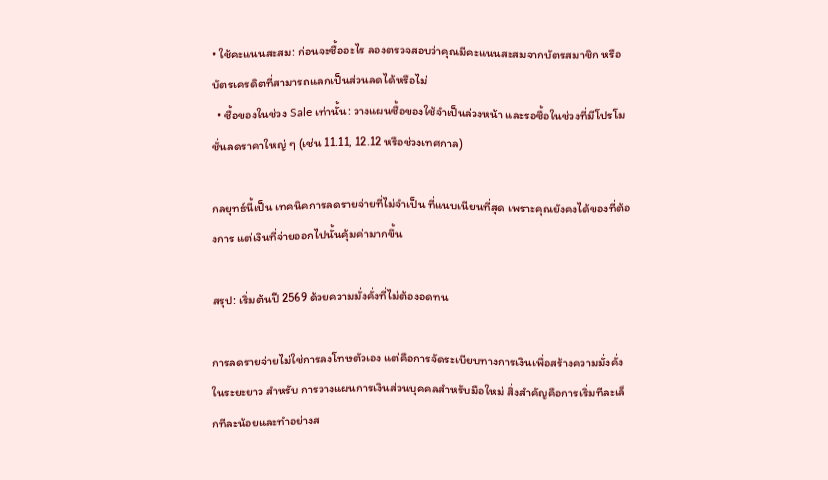• ใช้คะแนนสะสม: ก่อนจะซื้ออะไร ลองตรวจสอบว่าคุณมีคะแนนสะสมจากบัตรสมาชิก หรือบัตรเครดิตที่สามารถแลกเป็นส่วนลดได้หรือไม่
  • ซื้อของในช่วง Sale เท่านั้น: วางแผนซื้อของใช้จำเป็นล่วงหน้า และรอซื้อในช่วงที่มีโปรโมชั่นลดราคาใหญ่ ๆ (เช่น 11.11, 12.12 หรือช่วงเทศกาล)

กลยุทธ์นี้เป็น เทคนิคการลดรายจ่ายที่ไม่จำเป็น ที่แนบเนียนที่สุด เพราะคุณยังคงได้ของที่ต้องการ แต่เงินที่จ่ายออกไปนั้นคุ้มค่ามากขึ้น

สรุป: เริ่มต้นปี 2569 ด้วยความมั่งคั่งที่ไม่ต้องอดทน

การลดรายจ่ายไม่ใช่การลงโทษตัวเอง แต่คือการจัดระเบียบทางการเงินเพื่อสร้างความมั่งคั่งในระยะยาว สำหรับ การวางแผนการเงินส่วนบุคคลสำหรับมือใหม่ สิ่งสำคัญคือการเริ่มทีละเล็กทีละน้อยและทำอย่างส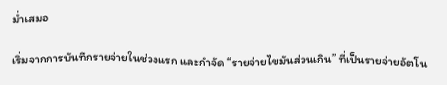ม่ำเสมอ

เริ่มจากการบันทึกรายจ่ายในช่วงแรก และกำจัด “รายจ่ายไขมันส่วนเกิน” ที่เป็นรายจ่ายอัตโน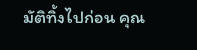มัติทิ้งไปก่อน คุณ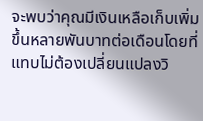จะพบว่าคุณมีเงินเหลือเก็บเพิ่มขึ้นหลายพันบาทต่อเดือนโดยที่แทบไม่ต้องเปลี่ยนแปลงวิ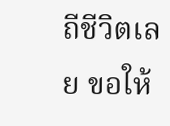ถีชีวิตเลย ขอให้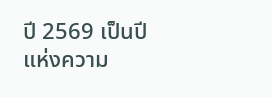ปี 2569 เป็นปีแห่งความ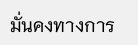มั่นคงทางการ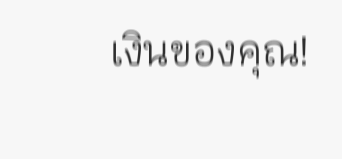เงินของคุณ!